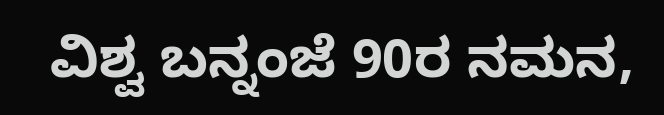ವಿಶ್ವ ಬನ್ನಂಜೆ 90ರ ನಮನ,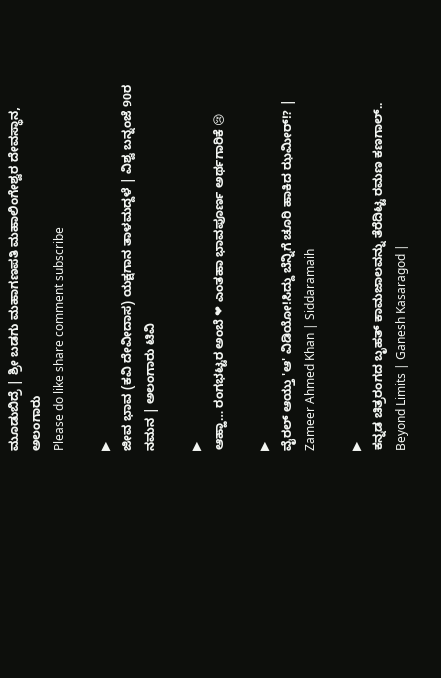ಮೂಡುಬಿದ್ರೆ | ಶ್ರೀ ಬಡಗು ಮಹಾಗಣಪತಿ ಮಹಾಲಿಂಗೇಶ್ವರ ದೇವಸ್ಥಾನ, ಅಲಂಗಾರು
Please do like share comment subscribe

▶
ಜೀವ ಭಾವ (ಕವಿ ದೇವೀದಾಸ) ಯಕ್ಷಗಾನ ತಾಳಮದ್ದಳೆ | ವಿಶ್ವ ಬನ್ನಂಜೆ 90ರ ನಮನ | ಅಲಂಗಾರು ಟಿವಿ

▶
ಆಹ್ಹಾ… ರಂಗಭಟ್ಟರ ಅಂಬೆ ❤ ಎಂತಹಾ ಭಾವಪೂರ್ಣ ಅರ್ಥಗಾರಿಕೆ 😢

▶
ವೈರಲ್ ಆಯ್ತು 'ಆ' ವಿಡಿಯೋ!ಸಿದ್ದು ಬೆನ್ನಿಗೆ ಚೂರಿ ಹಾಕಿದ ಝಮೀರ್!? | Zameer Ahmed Khan | Siddaramaih

▶
ಕನ್ನಡ ಚಿತ್ರರಂಗದ ಬೃಹತ್ ಕಾಮಜಾಲವನ್ನು ತೆರೆದಿಟ್ಟ ರಮಣ ಕಣಗಾಲ್.. Beyond Limits | Ganesh Kasaragod |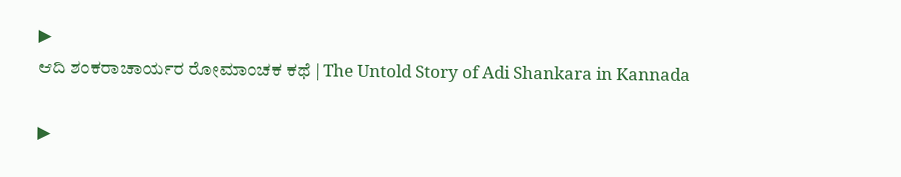▶
ಆದಿ ಶಂಕರಾಚಾರ್ಯರ ರೋಮಾಂಚಕ ಕಥೆ | The Untold Story of Adi Shankara in Kannada

▶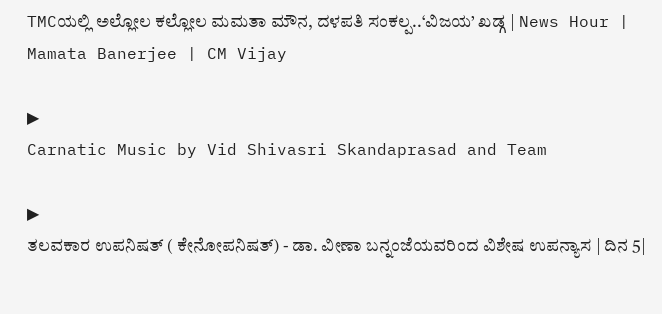TMCಯಲ್ಲಿ ಅಲ್ಲೋಲ ಕಲ್ಲೋಲ ಮಮತಾ ಮೌನ, ದಳಪತಿ ಸಂಕಲ್ಪ..‘ವಿಜಯ’ ಖಡ್ಗ | News Hour | Mamata Banerjee | CM Vijay

▶
Carnatic Music by Vid Shivasri Skandaprasad and Team

▶
ತಲವಕಾರ ಉಪನಿಷತ್ ( ಕೇನೋಪನಿಷತ್) - ಡಾ. ವೀಣಾ ಬನ್ನಂಜೆಯವರಿಂದ ವಿಶೇಷ ಉಪನ್ಯಾಸ | ದಿನ 5|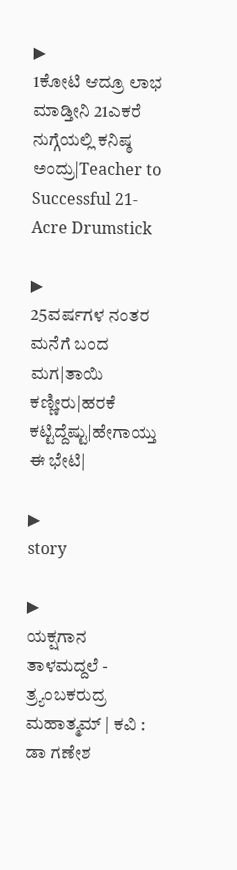▶
1ಕೋಟಿ ಆದ್ರೂ ಲಾಭ ಮಾಡ್ತೀನಿ 21ಎಕರೆ ನುಗ್ಗೆಯಲ್ಲಿ ಕನಿಷ್ಠ ಅಂದ್ರು|Teacher to Successful 21-Acre Drumstick

▶
25ವರ್ಷಗಳ ನಂತರ ಮನೆಗೆ ಬಂದ ಮಗ|ತಾಯಿ ಕಣ್ಣೀರು|ಹರಕೆ ಕಟ್ಟಿದ್ದೆಷ್ಟು|ಹೇಗಾಯ್ತು ಈ ಭೇಟಿ|

▶
story

▶
ಯಕ್ಷಗಾನ ತಾಳಮದ್ದಲೆ - ತ್ರ್ಯಂಬಕರುದ್ರ ಮಹಾತ್ಮಮ್ | ಕವಿ : ಡಾ ಗಣೇಶ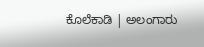ಕೊಲೆಕಾಡಿ | ಅಲಂಗಾರು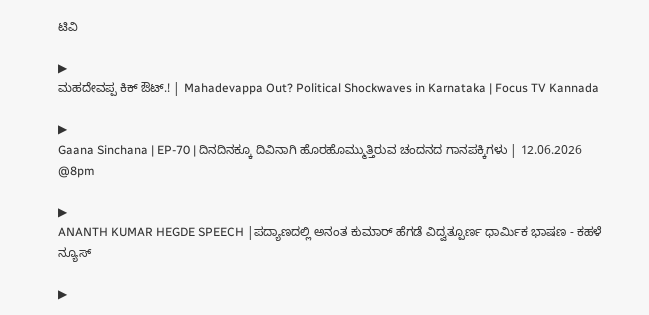ಟಿವಿ

▶
ಮಹದೇವಪ್ಪ ಕಿಕ್ ಔಟ್.! | Mahadevappa Out? Political Shockwaves in Karnataka | Focus TV Kannada

▶
Gaana Sinchana | EP-70 | ದಿನದಿನಕ್ಕೂ ದಿವಿನಾಗಿ ಹೊರಹೊಮ್ಮುತ್ತಿರುವ ಚಂದನದ ಗಾನಪಕ್ಕಿಗಳು | 12.06.2026 @8pm

▶
ANANTH KUMAR HEGDE SPEECH |ಪದ್ಯಾಣದಲ್ಲಿ ಅನಂತ ಕುಮಾರ್ ಹೆಗಡೆ ವಿದ್ವತ್ಪೂರ್ಣ ಧಾರ್ಮಿಕ ಭಾಷಣ - ಕಹಳೆ ನ್ಯೂಸ್

▶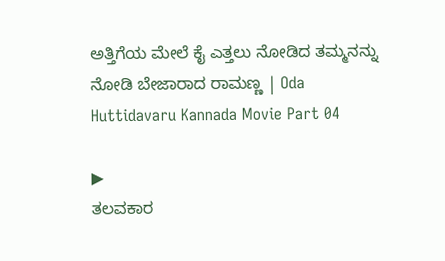ಅತ್ತಿಗೆಯ ಮೇಲೆ ಕೈ ಎತ್ತಲು ನೋಡಿದ ತಮ್ಮನನ್ನು ನೋಡಿ ಬೇಜಾರಾದ ರಾಮಣ್ಣ | Oda Huttidavaru Kannada Movie Part 04

▶
ತಲವಕಾರ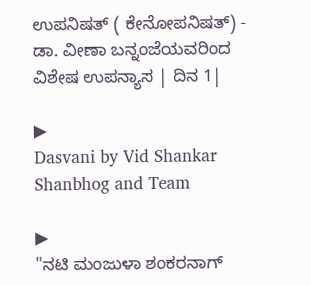ಉಪನಿಷತ್ ( ಕೇನೋಪನಿಷತ್) - ಡಾ. ವೀಣಾ ಬನ್ನಂಜೆಯವರಿಂದ ವಿಶೇಷ ಉಪನ್ಯಾಸ | ದಿನ 1|

▶
Dasvani by Vid Shankar Shanbhog and Team

▶
"ನಟಿ ಮಂಜುಳಾ ಶಂಕರನಾಗ್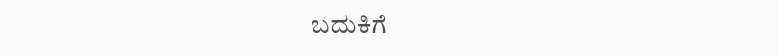ಬದುಕಿಗೆ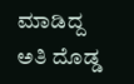ಮಾಡಿದ್ದ ಅತಿ ದೊಡ್ಡ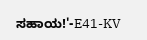ಸಹಾಯ!'-E41-KV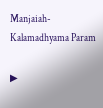Manjaiah-Kalamadhyama Param

▶